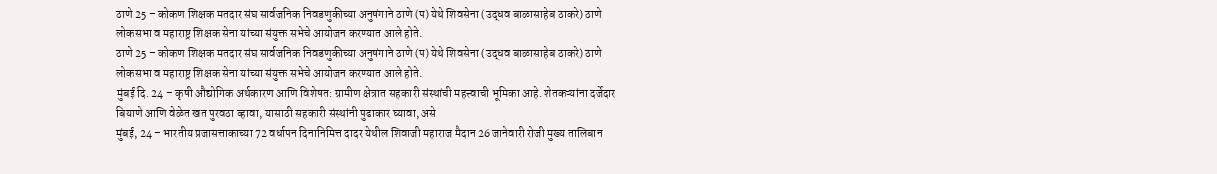ठाणे 25 – कोकण शिक्षक मतदार संघ सार्वजनिक निवडणुकीच्या अनुषंगाने ठाणे (प) येथे शिवसेना (उद्धव बाळासाहेब ठाकरे) ठाणे लोकसभा व महाराष्ट्र शिक्षक सेना यांच्या संयुक्त सभेचे आयोजन करण्यात आले होते.
ठाणे 25 – कोकण शिक्षक मतदार संघ सार्वजनिक निवडणुकीच्या अनुषंगाने ठाणे (प) येथे शिवसेना (उद्धव बाळासाहेब ठाकरे) ठाणे लोकसभा व महाराष्ट्र शिक्षक सेना यांच्या संयुक्त सभेचे आयोजन करण्यात आले होते.
मुंबई दि. 24 – कृषी औद्योगिक अर्थकारण आणि विशेषत: ग्रामीण क्षेत्रात सहकारी संस्थांची महत्त्वाची भूमिका आहे. शेतकऱ्यांना दर्जेदार बियाणे आणि वेळेत खत पुरवठा व्हावा, यासाठी सहकारी संस्थांनी पुढाकार घ्यावा, असे
मुंबई, 24 – भारतीय प्रजासत्ताकाच्या 72 वर्धापन दिनानिमित्त दादर येथील शिवाजी महाराज मैदान 26 जानेवारी रोजी मुख्य तालिबान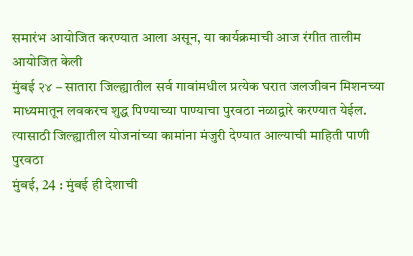समारंभ आयोजित करण्यात आला असून, या कार्यक्रमाची आज रंगीत तालीम आयोजित केली
मुंबई २४ – सातारा जिल्ह्यातील सर्व गावांमधील प्रत्येक घरात जलजीवन मिशनच्या माध्यमातून लवकरच शुद्ध पिण्याच्या पाण्याचा पुरवठा नळाद्वारे करण्यात येईल. त्यासाठी जिल्ह्यातील योजनांच्या कामांना मंजुरी देण्यात आल्याची माहिती पाणी पुरवठा
मुंबई, 24 : मुंबई ही देशाची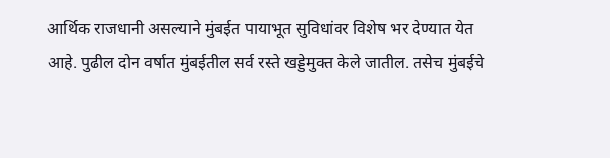आर्थिक राजधानी असल्याने मुंबईत पायाभूत सुविधांवर विशेष भर देण्यात येत आहे. पुढील दोन वर्षात मुंबईतील सर्व रस्ते खड्डेमुक्त केले जातील. तसेच मुंबईचे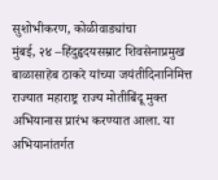सुशोभीकरण, कोळीवाड्यांचा
मुंबई, २४ –हिंदुहृदयसम्राट शिवसेनाप्रमुख बाळासाहेब ठाकरे यांच्या जयंतीदिनानिमित्त राज्यात महाराष्ट्र राज्य मोतीबिंदू मुक्त अभियानास प्रारंभ करण्यात आला. या अभियानांतर्गत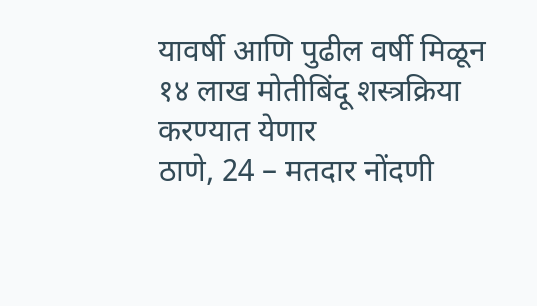यावर्षी आणि पुढील वर्षी मिळून १४ लाख मोतीबिंदू शस्त्रक्रिया करण्यात येणार
ठाणे, 24 – मतदार नोंदणी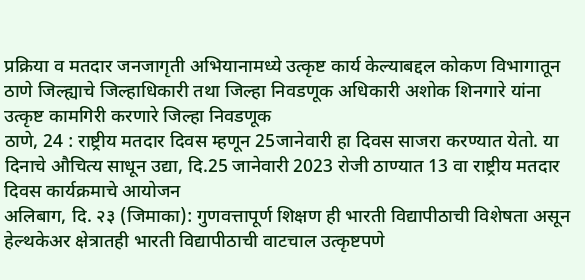प्रक्रिया व मतदार जनजागृती अभियानामध्ये उत्कृष्ट कार्य केल्याबद्दल कोकण विभागातून ठाणे जिल्ह्याचे जिल्हाधिकारी तथा जिल्हा निवडणूक अधिकारी अशोक शिनगारे यांना उत्कृष्ट कामगिरी करणारे जिल्हा निवडणूक
ठाणे, 24 : राष्ट्रीय मतदार दिवस म्हणून 25जानेवारी हा दिवस साजरा करण्यात येतो. या दिनाचे औचित्य साधून उद्या, दि.25 जानेवारी 2023 रोजी ठाण्यात 13 वा राष्ट्रीय मतदार दिवस कार्यक्रमाचे आयोजन
अलिबाग, दि. २३ (जिमाका): गुणवत्तापूर्ण शिक्षण ही भारती विद्यापीठाची विशेषता असून हेल्थकेअर क्षेत्रातही भारती विद्यापीठाची वाटचाल उत्कृष्टपणे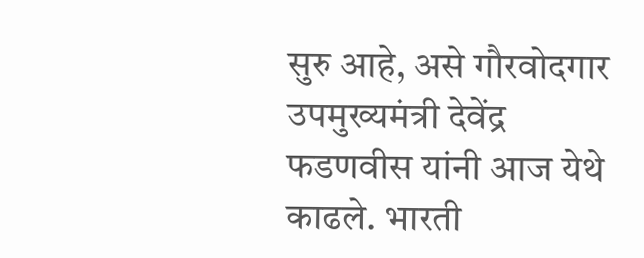सुरु आहे, असे गौरवोदगार उपमुख्यमंत्री देवेंद्र फडणवीस यांनी आज येथे काढले. भारती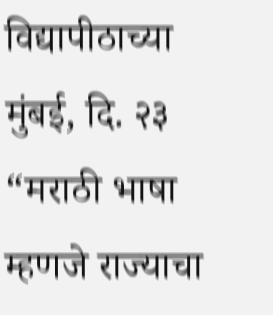विद्यापीठाच्या
मुंबई, दि. २३ “मराठी भाषा म्हणजे राज्याचा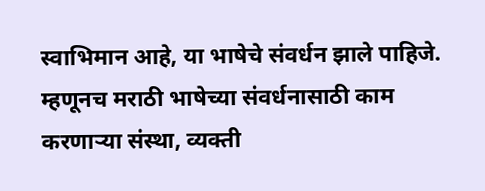स्वाभिमान आहे, या भाषेचे संवर्धन झाले पाहिजे. म्हणूनच मराठी भाषेच्या संवर्धनासाठी काम करणाऱ्या संस्था, व्यक्ती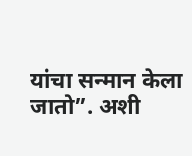यांचा सन्मान केला जातो”. अशी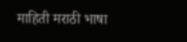माहिती मराठी भाषा